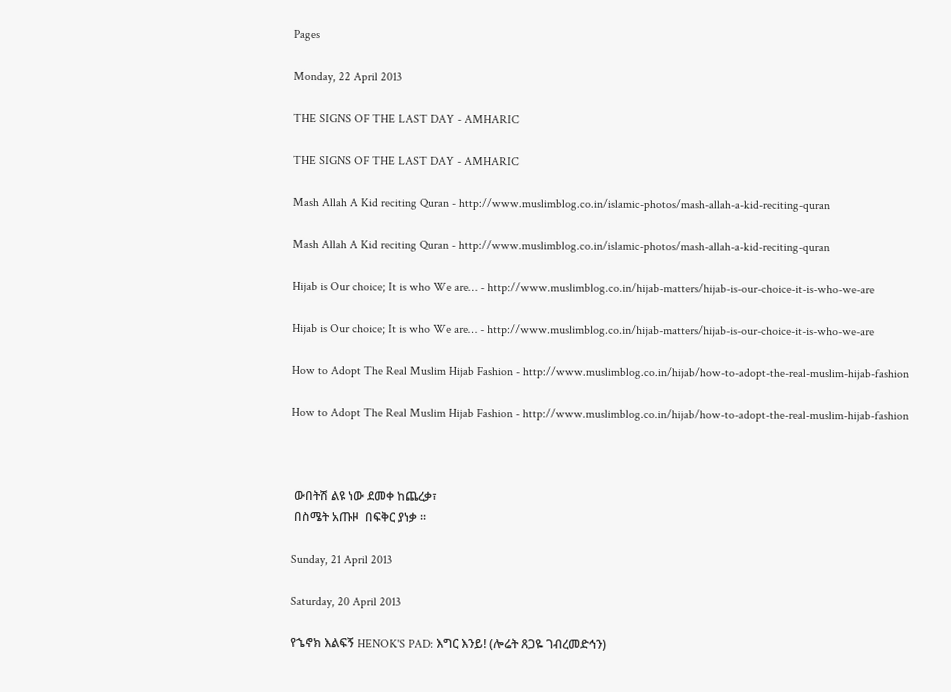Pages

Monday, 22 April 2013

THE SIGNS OF THE LAST DAY - AMHARIC

THE SIGNS OF THE LAST DAY - AMHARIC

Mash Allah A Kid reciting Quran - http://www.muslimblog.co.in/islamic-photos/mash-allah-a-kid-reciting-quran

Mash Allah A Kid reciting Quran - http://www.muslimblog.co.in/islamic-photos/mash-allah-a-kid-reciting-quran

Hijab is Our choice; It is who We are… - http://www.muslimblog.co.in/hijab-matters/hijab-is-our-choice-it-is-who-we-are

Hijab is Our choice; It is who We are… - http://www.muslimblog.co.in/hijab-matters/hijab-is-our-choice-it-is-who-we-are

How to Adopt The Real Muslim Hijab Fashion - http://www.muslimblog.co.in/hijab/how-to-adopt-the-real-muslim-hijab-fashion

How to Adopt The Real Muslim Hijab Fashion - http://www.muslimblog.co.in/hijab/how-to-adopt-the-real-muslim-hijab-fashion



 ውበትሽ ልዩ ነው ደመቀ ከጨረቃ፣
 በስሜት አጡዞ  በፍቅር ያነቃ ።

Sunday, 21 April 2013

Saturday, 20 April 2013

የኄኖክ እልፍኝ HENOK'S PAD: እግር እንይ! (ሎሬት ጸጋዬ ገብረመድኅን)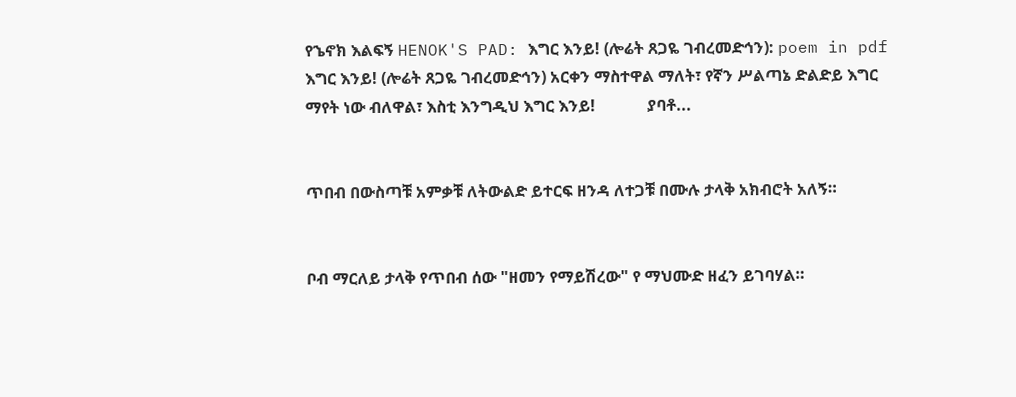የኄኖክ እልፍኝ HENOK'S PAD: እግር እንይ! (ሎሬት ጸጋዬ ገብረመድኅን): poem in pdf እግር እንይ! (ሎሬት ጸጋዬ ገብረመድኅን) አርቀን ማስተዋል ማለት፣ የኛን ሥልጣኔ ድልድይ እግር ማየት ነው ብለዋል፣ እስቲ እንግዲህ እግር እንይ!             ያባቶ...


ጥበብ በውስጣቹ አምቃቹ ለትውልድ ይተርፍ ዘንዳ ለተጋቹ በሙሉ ታላቅ አክብሮት አለኝ።


ቦብ ማርለይ ታላቅ የጥበብ ሰው "ዘመን የማይሽረው" የ ማህሙድ ዘፈን ይገባሃል።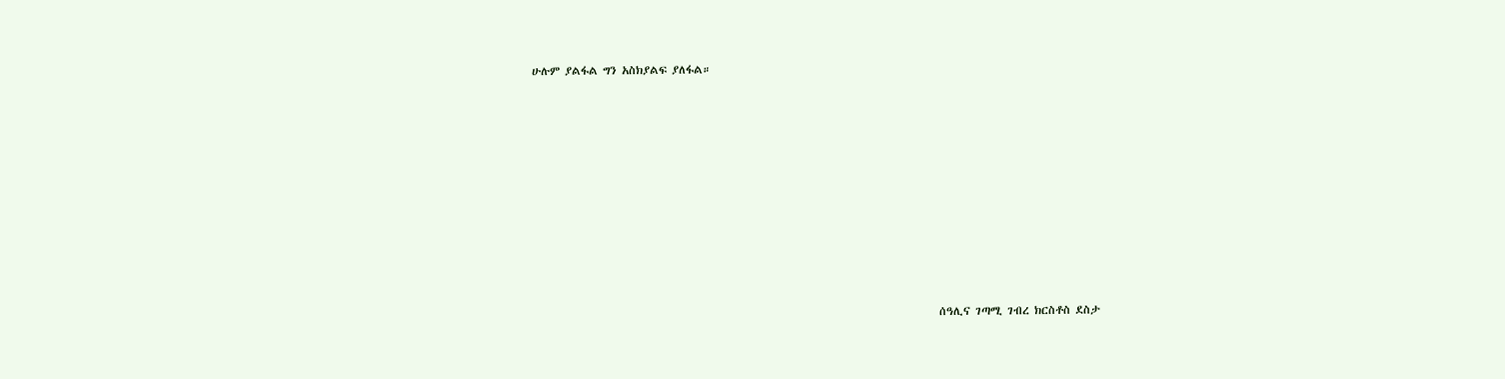ሁሉም ያልፋል ግን አስክያልፍ ያለፋል።











                                                                                 ሰዓሊና ገጣሚ ገብረ ክርስቶስ ደስታ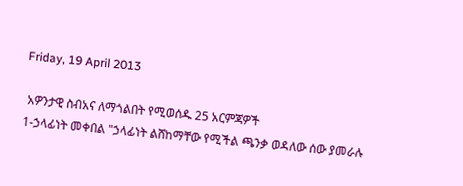Friday, 19 April 2013

 አዎንታዊ ስብአና ለማጎልበት የሚወሰዱ 25 አርምጃዎች
1-ኃላፊነት መቀበል "ኃላፊነት ልሸከማቸው የሚችል ጫንቃ ወዳለው ሰው ያመራሉ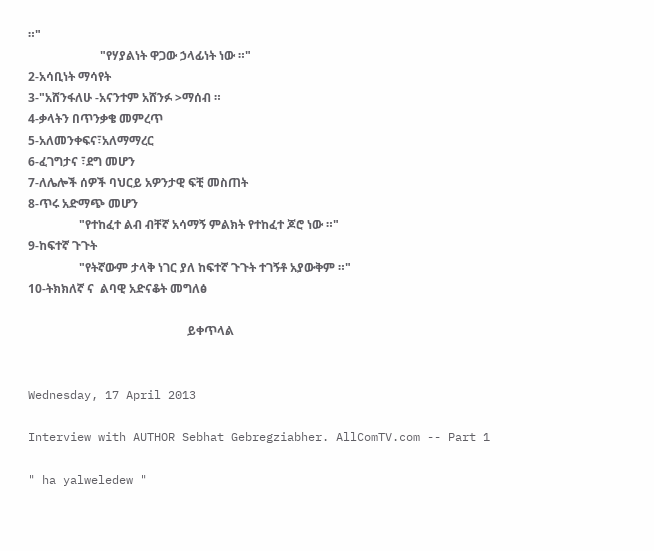።"
                        "የሃያልነት ዋጋው ኃላፊነት ነው ።"
2-አሳቢነት ማሳየት
3-"አሸንፋለሁ -አናንተም አሸንፉ >ማሰብ ።
4-ቃላትን በጥንቃቄ መምረጥ
5-አለመንቀፍና፣አለማማረር
6-ፈገግታና ፣ደግ መሆን
7-ለሌሎች ሰዎች ባህርይ አዎንታዊ ፍቺ መስጠት
8-ጥሩ አድማጭ መሆን
                 "የተከፈተ ልብ ብቸኛ አሳማኝ ምልክት የተከፈተ ጆሮ ነው ።"
9-ከፍተኛ ጉጉት
                 "የትኛውም ታላቅ ነገር ያለ ከፍተኛ ጉጉት ተገኝቶ አያውቅም ።"
10-ትክክለኛ ና  ልባዊ አድናቆት መግለፅ

                                                     ይቀጥላል


Wednesday, 17 April 2013

Interview with AUTHOR Sebhat Gebregziabher. AllComTV.com -- Part 1

" ha yalweledew "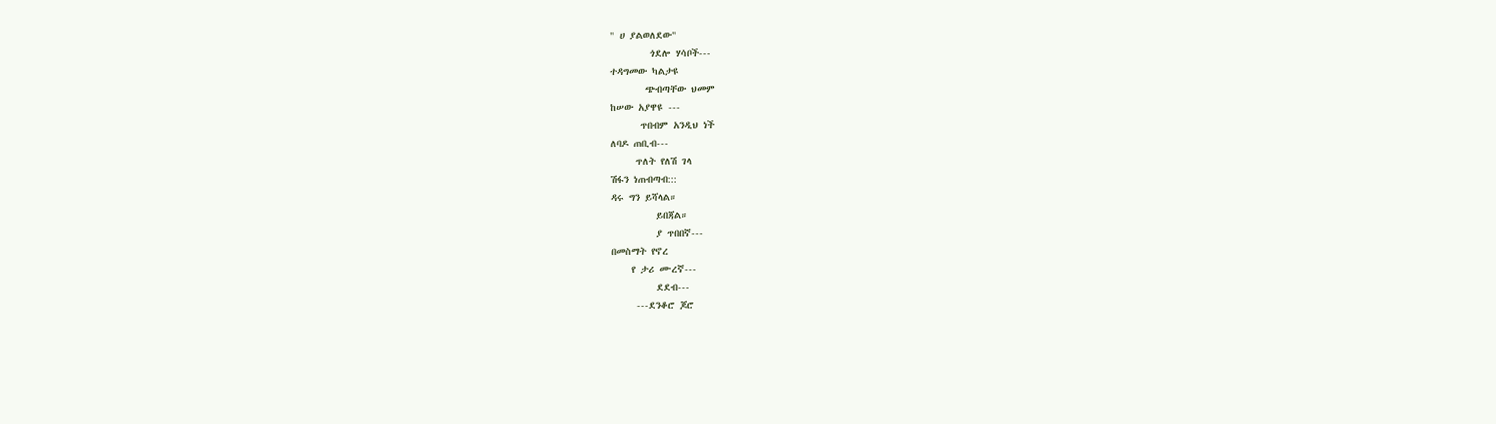" ሀ ያልወለደው"
        ጎደሎ ሃሳቦች---
ተዳግመው ካልታዩ
       ጭብጣቸው ህመም
ከሠው አያዋዩ ---
      ጥበብም አንዲህ ነች
ለባዶ ጠቢብ---
     ጥለት የለሽ ገላ
ሽፋን ነጠብጣብ:::
ዳሩ ግን ይሻላል።
         ይበጃል።
         ያ ጥበበኛ---
በመስማት የኖረ
    የ ታሪ ሙረኛ---
         ደደብ---
     ---ደንቆሮ ጆሮ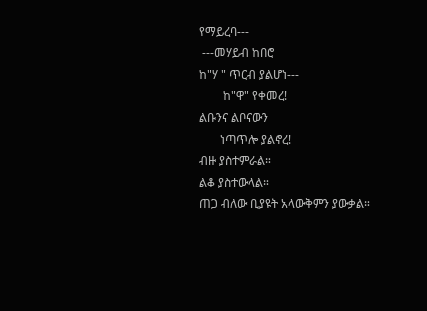የማይረባ---
 ---መሃይብ ከበሮ
ከ"ሃ " ጥርብ ያልሆነ---
        ከ"ዋ" የቀመረ!
ልቡንና ልቦናውን
       ነጣጥሎ ያልኖረ!
ብዙ ያስተምራል።
ልቆ ያስተውላል።
ጠጋ ብለው ቢያዩት አላውቅምን ያውቃል።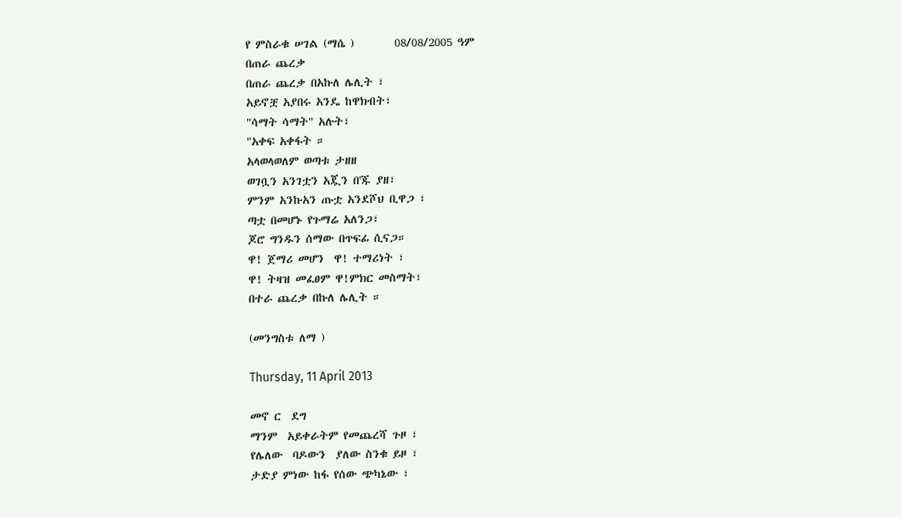የ ምስራቁ ሠገል (ማሴ )        08/08/2005 ዓም
በጠራ ጨረቃ
በጠራ ጨረቃ በአኩለ ሌሊት ፣
አይኖቿ አያበሩ አንዴ ከዋክብት፣
"ሳማት ሳማት" አሉት፣
"አቀፍ አቀፋት ።
አላወላወለም ወጣቱ ታዘዘ
ወገቧን አንገቷን አጇን በ'ጁ ያዘ፣
ምንም አንኩአን ጡቷ አንደሾህ ቢዋጋ ፣
ጣቷ በመሆኑ የጉማሬ አለንጋ፣
ጆሮ ግንዱን ሰማው በጥፍፊ ሲናጋ።
ዋ! ጀማሪ መሆን  ዋ! ተማሪነት ፣
ዋ! ትዛዝ መፈፀም ዋ!ምክር መስማት፣
በተራ ጨረቃ በኩለ ሌሊት ።

(መንግስቱ ለማ )

Thursday, 11 April 2013

መኖ ር  ደግ
ማንም  አይቀራትም የመጨረሻ ጉዞ ፣
የሌለው  ባዶውን  ያለው ስንቁ ይዞ ፣
ታድያ ምነው ከፋ የሰው ጭካኔው ፣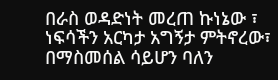በራስ ወዳድነት መረጠ ኩነኔው ፣
ነፍሳችን አርካታ አግኝታ ምትኖረው፣
በማስመሰል ሳይሆን ባለን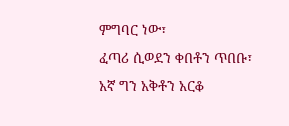ምግባር ነው፣
ፈጣሪ ሲወደን ቀበቶን ጥበቡ፣
አኛ ግን አቅቶን አርቆ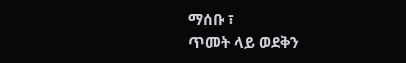ማሰቡ ፣
ጥመት ላይ ወደቅን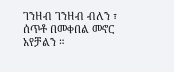ገንዘብ ገንዘብ ብለን ፣
ሰጥቶ በመቀበል መኖር አየቻልን ።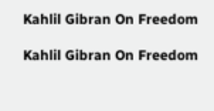Kahlil Gibran On Freedom

Kahlil Gibran On Freedom